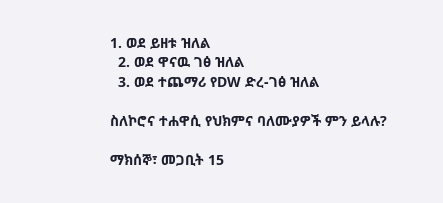1. ወደ ይዘቱ ዝለል
  2. ወደ ዋናዉ ገፅ ዝለል
  3. ወደ ተጨማሪ የDW ድረ-ገፅ ዝለል

ስለኮሮና ተሐዋሲ የህክምና ባለሙያዎች ምን ይላሉ?

ማክሰኞ፣ መጋቢት 15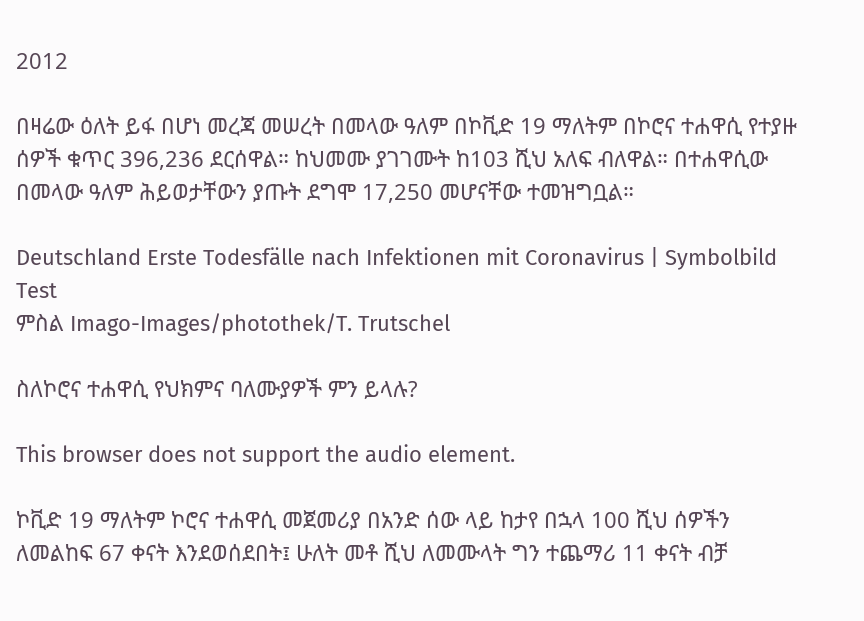2012

በዛሬው ዕለት ይፋ በሆነ መረጃ መሠረት በመላው ዓለም በኮቪድ 19 ማለትም በኮሮና ተሐዋሲ የተያዙ ሰዎች ቁጥር 396,236 ደርሰዋል። ከህመሙ ያገገሙት ከ103 ሺህ አለፍ ብለዋል። በተሐዋሲው  በመላው ዓለም ሕይወታቸውን ያጡት ደግሞ 17,250 መሆናቸው ተመዝግቧል።

Deutschland Erste Todesfälle nach Infektionen mit Coronavirus | Symbolbild Test
ምስል Imago-Images/photothek/T. Trutschel

ስለኮሮና ተሐዋሲ የህክምና ባለሙያዎች ምን ይላሉ?

This browser does not support the audio element.

ኮቪድ 19 ማለትም ኮሮና ተሐዋሲ መጀመሪያ በአንድ ሰው ላይ ከታየ በኋላ 100 ሺህ ሰዎችን ለመልከፍ 67 ቀናት እንደወሰደበት፤ ሁለት መቶ ሺህ ለመሙላት ግን ተጨማሪ 11 ቀናት ብቻ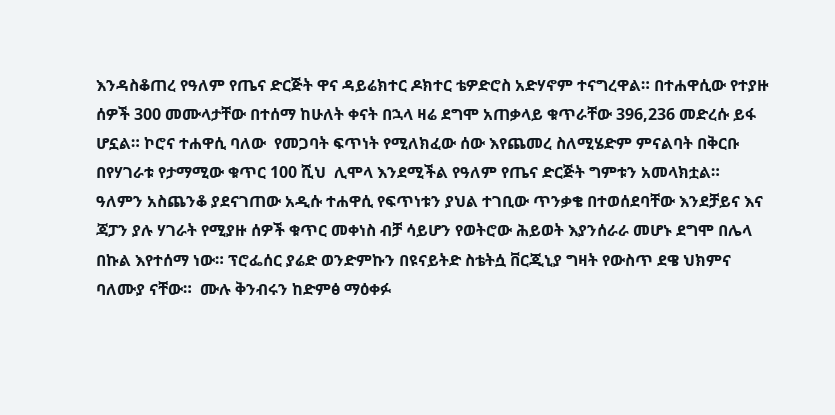እንዳስቆጠረ የዓለም የጤና ድርጅት ዋና ዳይሬክተር ዶክተር ቴዎድሮስ አድሃኖም ተናግረዋል። በተሐዋሲው የተያዙ ሰዎች 300 መሙላታቸው በተሰማ ከሁለት ቀናት በኋላ ዛሬ ደግሞ አጠቃላይ ቁጥራቸው 396,236 መድረሱ ይፋ ሆኗል። ኮሮና ተሐዋሲ ባለው  የመጋባት ፍጥነት የሚለክፈው ሰው እየጨመረ ስለሚሄድም ምናልባት በቅርቡ በየሃገራቱ የታማሚው ቁጥር 100 ሺህ  ሊሞላ እንደሚችል የዓለም የጤና ድርጅት ግምቱን አመላክቷል። ዓለምን አስጨንቆ ያደናገጠው አዲሱ ተሐዋሲ የፍጥነቱን ያህል ተገቢው ጥንቃቄ በተወሰደባቸው እንደቻይና እና ጃፓን ያሉ ሃገራት የሚያዙ ሰዎች ቁጥር መቀነስ ብቻ ሳይሆን የወትሮው ሕይወት እያንሰራራ መሆኑ ደግሞ በሌላ በኩል እየተሰማ ነው። ፕሮፌሰር ያሬድ ወንድምኩን በዩናይትድ ስቴትሷ ቨርጂኒያ ግዛት የውስጥ ደዌ ህክምና ባለሙያ ናቸው።  ሙሉ ቅንብሩን ከድምፅ ማዕቀፉ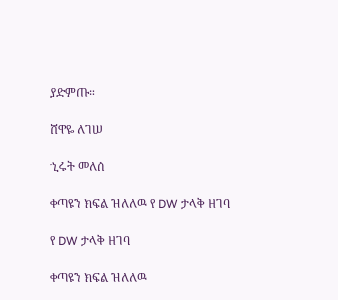ያድምጡ።

ሸዋዬ ለገሠ

ኂሩት መለሰ

ቀጣዩን ክፍል ዝለለዉ የ DW ታላቅ ዘገባ

የ DW ታላቅ ዘገባ

ቀጣዩን ክፍል ዝለለዉ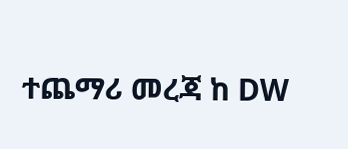ተጨማሪ መረጃ ከ DW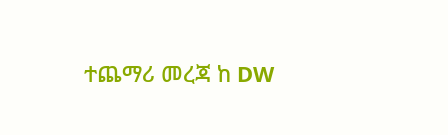ተጨማሪ መረጃ ከ DW